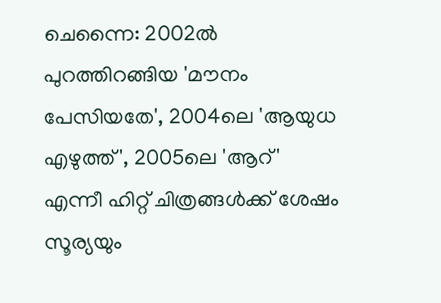ചെന്നൈ: 2002ൽ പുറത്തിറങ്ങിയ 'മൗനം പേസിയതേ', 2004ലെ 'ആയുധ എഴുത്ത്', 2005ലെ 'ആറ്' എന്നീ ഹിറ്റ് ചിത്രങ്ങൾക്ക് ശേഷം സൂര്യയും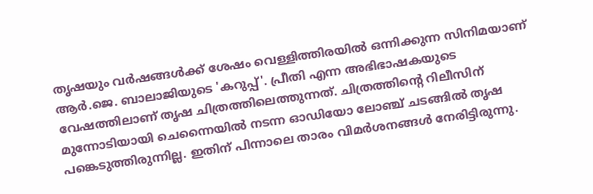തൃഷയും വർഷങ്ങൾക്ക് ശേഷം വെള്ളിത്തിരയിൽ ഒന്നിക്കുന്ന സിനിമയാണ് ആർ.ജെ. ബാലാജിയുടെ 'കറുപ്പ്'. പ്രീതി എന്ന അഭിഭാഷകയുടെ വേഷത്തിലാണ് തൃഷ ചിത്രത്തിലെത്തുന്നത്. ചിത്രത്തിന്റെ റിലീസിന് മുന്നോടിയായി ചെന്നൈയിൽ നടന്ന ഓഡിയോ ലോഞ്ച് ചടങ്ങിൽ തൃഷ പങ്കെടുത്തിരുന്നില്ല. ഇതിന് പിന്നാലെ താരം വിമർശനങ്ങൾ നേരിട്ടിരുന്നു.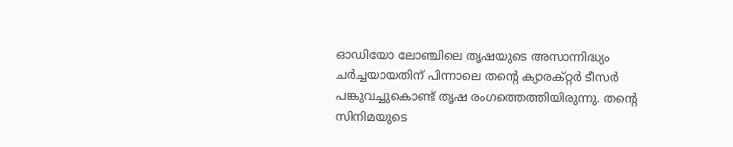ഓഡിയോ ലോഞ്ചിലെ തൃഷയുടെ അസാന്നിദ്ധ്യം ചർച്ചയായതിന് പിന്നാലെ തന്റെ ക്യാരക്റ്റർ ടീസർ പങ്കുവച്ചുകൊണ്ട് തൃഷ രംഗത്തെത്തിയിരുന്നു. തന്റെ സിനിമയുടെ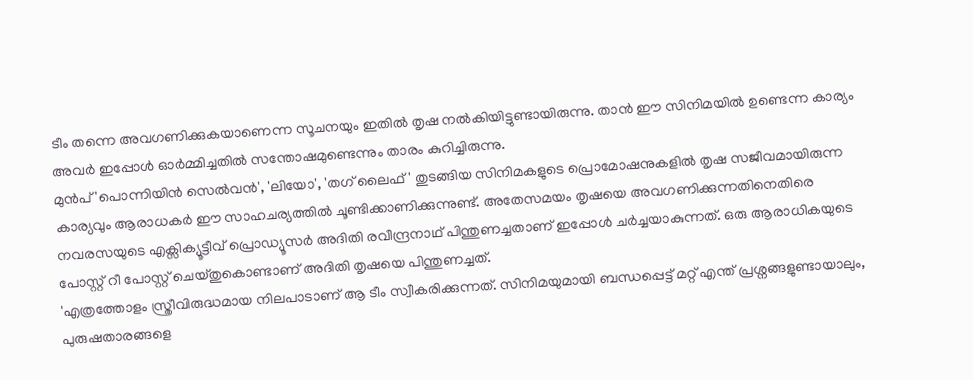ടീം തന്നെ അവഗണിക്കുകയാണെന്ന സൂചനയും ഇതിൽ തൃഷ നൽകിയിട്ടുണ്ടായിരുന്നു. താൻ ഈ സിനിമയിൽ ഉണ്ടെന്ന കാര്യം അവർ ഇപ്പോൾ ഓർമ്മിച്ചതിൽ സന്തോഷമുണ്ടെന്നും താരം കുറിച്ചിരുന്നു.
മുൻപ് 'പൊന്നിയിൻ സെൽവൻ', 'ലിയോ', 'തഗ് ലൈഫ്' തുടങ്ങിയ സിനിമകളുടെ പ്രൊമോഷനുകളിൽ തൃഷ സജീവമായിരുന്ന കാര്യവും ആരാധകർ ഈ സാഹചര്യത്തിൽ ചൂണ്ടിക്കാണിക്കുന്നുണ്ട്. അതേസമയം തൃഷയെ അവഗണിക്കുന്നതിനെതിരെ നവരസയുടെ എക്സിക്യൂട്ടീവ് പ്രൊഡ്യൂസർ അദിതി രവീന്ദ്രനാഥ് പിന്തുണച്ചതാണ് ഇപ്പോൾ ചർച്ചയാകുന്നത്. ഒരു ആരാധികയുടെ പോസ്റ്റ് റീ പോസ്റ്റ് ചെയ്തുകൊണ്ടാണ് അദിതി തൃഷയെ പിന്തുണച്ചത്.
'എത്രത്തോളം സ്ത്രീവിരുദ്ധമായ നിലപാടാണ് ആ ടീം സ്വീകരിക്കുന്നത്. സിനിമയുമായി ബന്ധപ്പെട്ട് മറ്റ് എന്ത് പ്രശ്നങ്ങളുണ്ടായാലും, പുരുഷതാരങ്ങളെ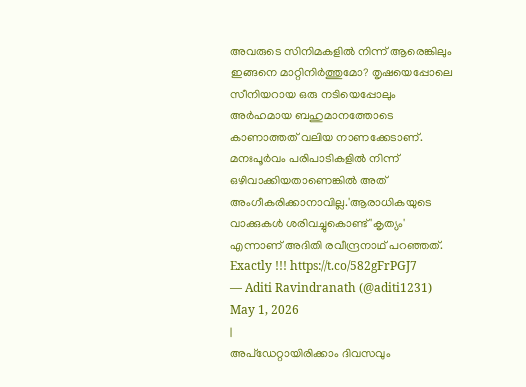അവരുടെ സിനിമകളിൽ നിന്ന് ആരെങ്കിലും ഇങ്ങനെ മാറ്റിനിർത്തുമോ? തൃഷയെപ്പോലെ സീനിയറായ ഒരു നടിയെപ്പോലും അർഹമായ ബഹുമാനത്തോടെ കാണാത്തത് വലിയ നാണക്കേടാണ്. മനഃപൂർവം പരിപാടികളിൽ നിന്ന് ഒഴിവാക്കിയതാണെങ്കിൽ അത് അംഗീകരിക്കാനാവില്ല.'ആരാധികയുടെ വാക്കുകൾ ശരിവച്ചുകൊണ്ട് 'കൃത്യം' എന്നാണ് അദിതി രവീന്ദ്രനാഥ് പറഞ്ഞത്.
Exactly !!! https://t.co/582gFrPGJ7
— Aditi Ravindranath (@aditi1231) May 1, 2026
|
അപ്ഡേറ്റായിരിക്കാം ദിവസവും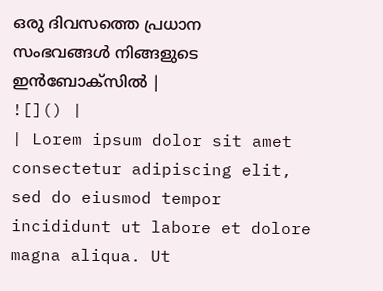ഒരു ദിവസത്തെ പ്രധാന സംഭവങ്ങൾ നിങ്ങളുടെ ഇൻബോക്സിൽ |
![]() |
| Lorem ipsum dolor sit amet consectetur adipiscing elit, sed do eiusmod tempor incididunt ut labore et dolore magna aliqua. Ut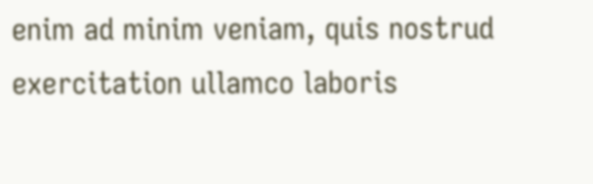enim ad minim veniam, quis nostrud exercitation ullamco laboris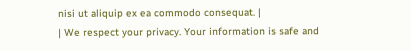nisi ut aliquip ex ea commodo consequat. |
| We respect your privacy. Your information is safe and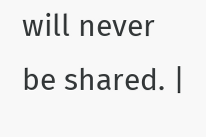will never be shared. |